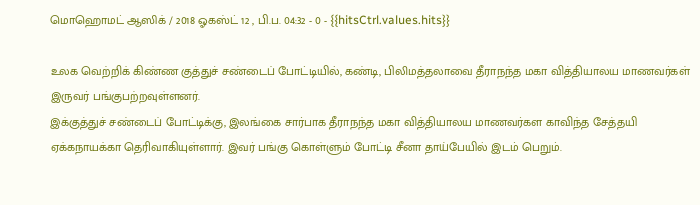மொஹொமட் ஆஸிக் / 2018 ஓகஸ்ட் 12 , பி.ப. 04:32 - 0 - {{hitsCtrl.values.hits}}

உலக வெற்றிக் கிண்ண குத்துச் சண்டைப் போட்டியில், கண்டி, பிலிமத்தலாவை தீராநந்த மகா வித்தியாலய மாணவர்கள் இருவர் பங்குபற்றவுள்ளனர்.
இக்குத்துச் சண்டைப் போட்டிக்கு, இலங்கை சார்பாக தீராநந்த மகா வித்தியாலய மாணவர்கள காவிந்த சேத்தயி ஏக்கநாயக்கா தெரிவாகியுள்ளார். இவர் பங்கு கொள்ளும் போட்டி சீனா தாய்பேயில் இடம் பெறும்.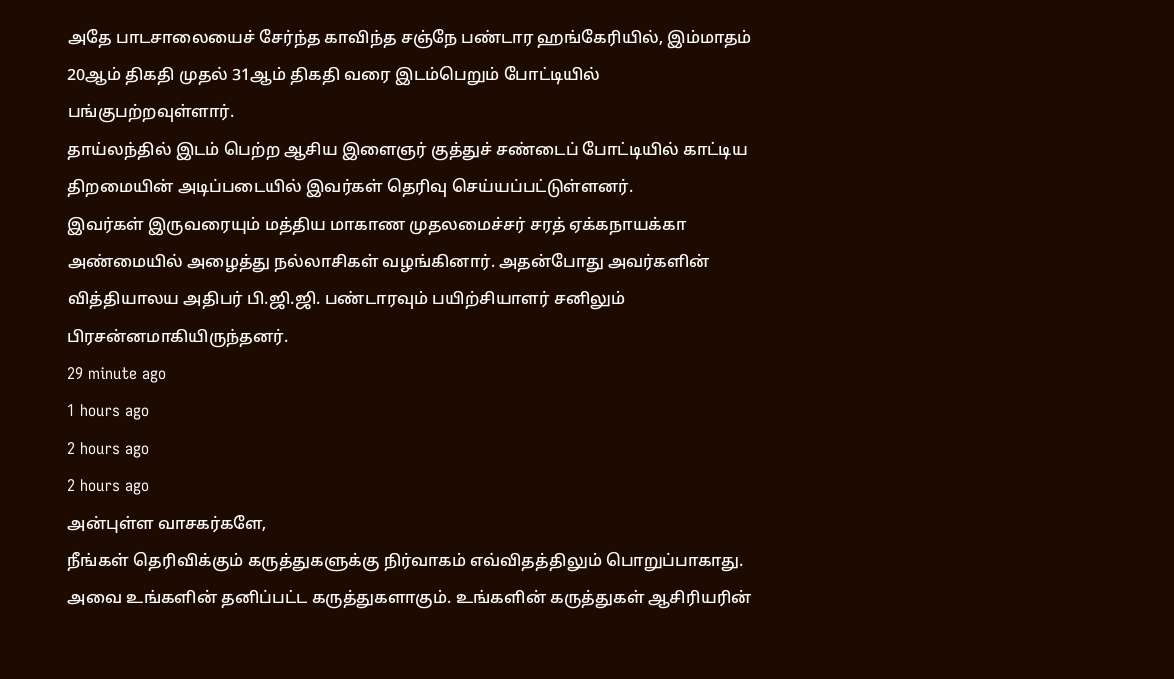அதே பாடசாலையைச் சேர்ந்த காவிந்த சஞ்நே பண்டார ஹங்கேரியில், இம்மாதம் 20ஆம் திகதி முதல் 31ஆம் திகதி வரை இடம்பெறும் போட்டியில் பங்குபற்றவுள்ளார்.
தாய்லந்தில் இடம் பெற்ற ஆசிய இளைஞர் குத்துச் சண்டைப் போட்டியில் காட்டிய திறமையின் அடிப்படையில் இவர்கள் தெரிவு செய்யப்பட்டுள்ளனர்.
இவர்கள் இருவரையும் மத்திய மாகாண முதலமைச்சர் சரத் ஏக்கநாயக்கா அண்மையில் அழைத்து நல்லாசிகள் வழங்கினார். அதன்போது அவர்களின் வித்தியாலய அதிபர் பி.ஜி.ஜி. பண்டாரவும் பயிற்சியாளர் சனிலும் பிரசன்னமாகியிருந்தனர்.
29 minute ago
1 hours ago
2 hours ago
2 hours ago
அன்புள்ள வாசகர்களே,
நீங்கள் தெரிவிக்கும் கருத்துகளுக்கு நிர்வாகம் எவ்விதத்திலும் பொறுப்பாகாது. அவை உங்களின் தனிப்பட்ட கருத்துகளாகும். உங்களின் கருத்துகள் ஆசிரியரின்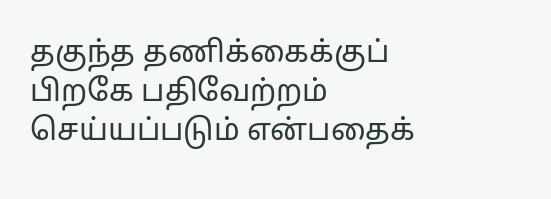தகுந்த தணிக்கைக்குப் பிறகே பதிவேற்றம் செய்யப்படும் என்பதைக்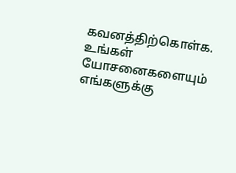கவனத்திற்கொள்க. உங்கள் யோசனைகளையும் எங்களுக்கு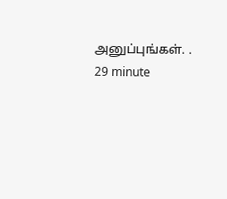அனுப்புங்கள். .
29 minute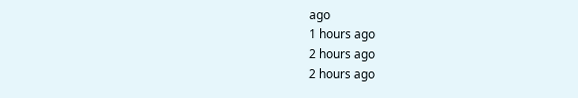ago
1 hours ago
2 hours ago
2 hours ago